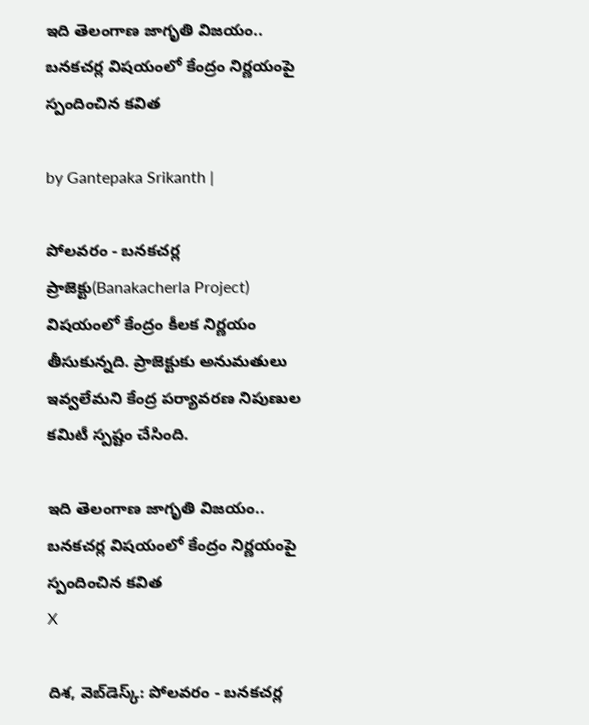ఇది తెలంగాణ జాగృతి విజయం.. బనకచర్ల విషయంలో కేంద్రం నిర్ణయంపై స్పందించిన కవిత

by Gantepaka Srikanth |

పోలవరం - బనకచర్ల ప్రాజెక్టు(Banakacherla Project) విషయంలో కేంద్రం కీలక నిర్ణయం తీసుకున్నది. ప్రాజెక్టుకు అనుమతులు ఇవ్వలేమని కేంద్ర పర్యావరణ నిపుణుల కమిటీ స్పష్టం చేసింది.

ఇది తెలంగాణ జాగృతి విజయం.. బనకచర్ల విషయంలో కేంద్రం నిర్ణయంపై స్పందించిన కవిత
X

దిశ, వెబ్‌డెస్క్: పోలవరం - బనకచర్ల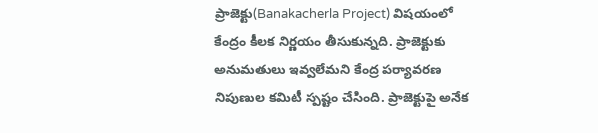ప్రాజెక్టు(Banakacherla Project) విషయంలో కేంద్రం కీలక నిర్ణయం తీసుకున్నది. ప్రాజెక్టుకు అనుమతులు ఇవ్వలేమని కేంద్ర పర్యావరణ నిపుణుల కమిటీ స్పష్టం చేసింది. ప్రాజెక్టుపై అనేక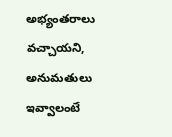అభ్యంతరాలు వచ్చాయని, అనుమతులు ఇవ్వాలంటే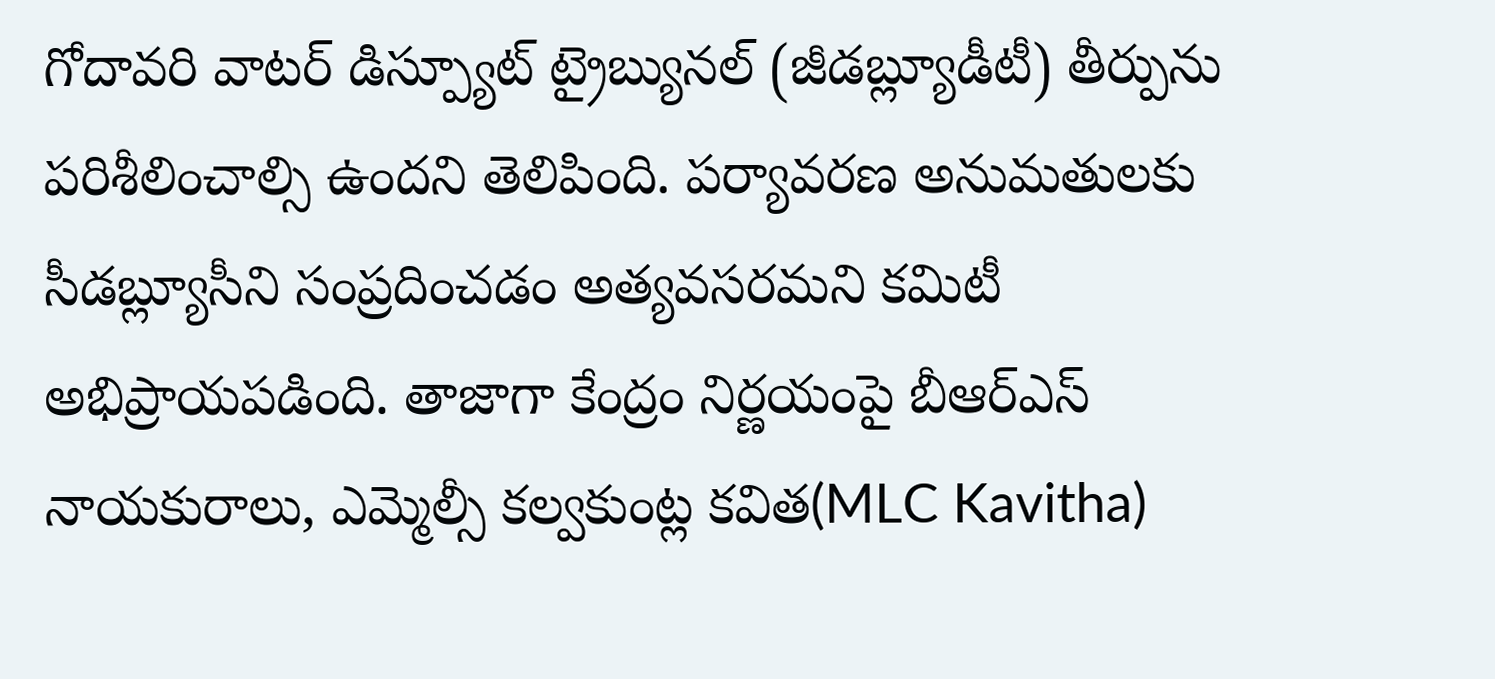గోదావరి వాటర్‌ డిస్ప్యూట్ ట్రైబ్యునల్‌ (జీడబ్ల్యూడీటీ) తీర్పును పరిశీలించాల్సి ఉందని తెలిపింది. పర్యావరణ అనుమతులకు సీడబ్ల్యూసీని సంప్రదించడం అత్యవసరమని కమిటీ అభిప్రాయపడింది. తాజాగా కేంద్రం నిర్ణయంపై బీఆర్ఎస్ నాయకురాలు, ఎమ్మెల్సీ కల్వకుంట్ల కవిత(MLC Kavitha)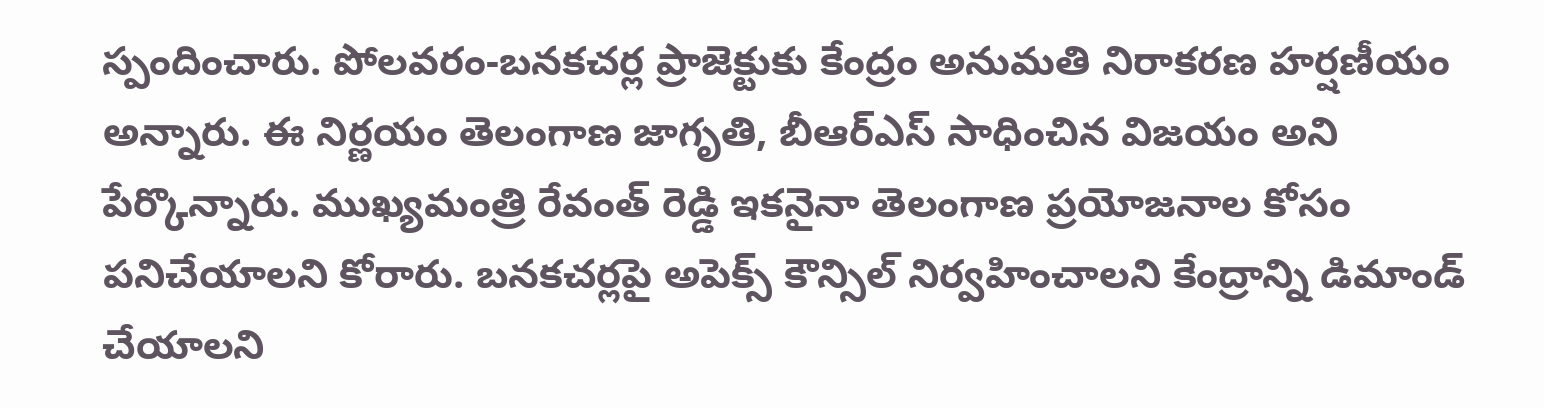స్పందించారు. పోలవరం-బనకచర్ల ప్రాజెక్టుకు కేంద్రం అనుమతి నిరాకరణ హర్షణీయం అన్నారు. ఈ నిర్ణయం తెలంగాణ జాగృతి, బీఆర్ఎస్ సాధించిన విజయం అని పేర్కొన్నారు. ముఖ్యమంత్రి రేవంత్ రెడ్డి ఇకనైనా తెలంగాణ ప్రయోజనాల కోసం పనిచేయాలని కోరారు. బనకచర్లపై అపెక్స్ కౌన్సిల్ నిర్వహించాలని కేంద్రాన్ని డిమాండ్ చేయాలని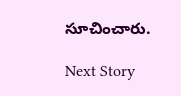సూచించారు.

Next Story